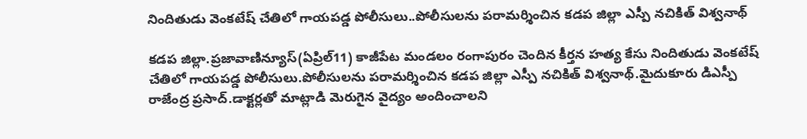నిందితుడు వెంకటేష్ చేతిలో గాయపడ్డ పోలీసులు..పోలీసులను పరామర్శించిన కడప జిల్లా ఎస్పీ నచికిత్ విశ్వనాథ్

కడప జిల్లా.ప్రజావాణిన్యూస్(ఏప్రిల్11) కాజీపేట మండలం రంగాపురం చెందిన కీర్తన హత్య కేసు నిందితుడు వెంకటేష్ చేతిలో గాయపడ్డ పోలీసులు.పోలీసులను పరామర్శించిన కడప జిల్లా ఎస్పీ నచికిత్ విశ్వనాథ్.మైదుకూరు డిఎస్పీ రాజేంద్ర ప్రసాద్.డాక్టర్లతో మాట్లాడి మెరుగైన వైద్యం అందించాలని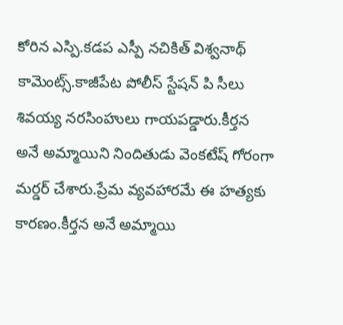కోరిన ఎస్పి.కడప ఎస్పీ నచికిత్ విశ్వనాథ్ కామెంట్స్.కాజీపేట పోలీస్ స్టేషన్ పి సీలు శివయ్య నరసింహులు గాయపడ్డారు.కీర్తన అనే అమ్మాయిని నిందితుడు వెంకటేష్ గోరంగా మర్డర్ చేశారు.ప్రేమ వ్యవహారమే ఈ హత్యకు కారణం.కీర్తన అనే అమ్మాయి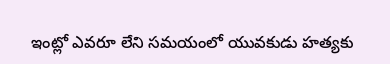ఇంట్లో ఎవరూ లేని సమయంలో యువకుడు హత్యకు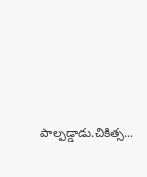పాల్పడ్డాడు.చికిత్స...